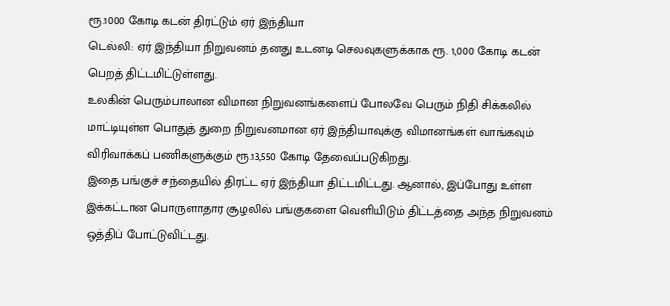ரூ.1000 கோடி கடன் திரட்டும் ஏர் இந்தியா
டெல்லி: ஏர் இந்தியா நிறுவனம் தனது உடனடி செலவுகளுக்காக ரூ. 1,000 கோடி கடன் பெறத் திட்டமிட்டுள்ளது.
உலகின் பெரும்பாலான விமான நிறுவனங்களைப் போலவே பெரும் நிதி சிக்கலில் மாட்டியுள்ள பொதுத் துறை நிறுவனமான ஏர் இந்தியாவுக்கு விமானங்கள் வாங்கவும் விரிவாக்கப் பணிகளுக்கும் ரூ.13,550 கோடி தேவைப்படுகிறது.
இதை பங்குச் சந்தையில் திரட்ட ஏர் இந்தியா திட்டமிட்டது. ஆனால், இப்போது உள்ள இக்கட்டான பொருளாதார சூழலில் பங்குகளை வெளியிடும் திட்டத்தை அந்த நிறுவனம் ஒத்திப் போட்டுவிட்டது.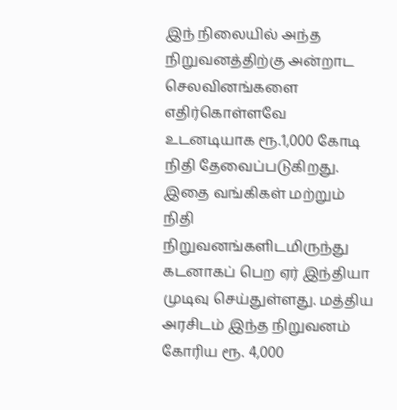இந் நிலையில் அந்த நிறுவனத்திற்கு அன்றாட செலவினங்களை எதிர்கொள்ளவே உடனடியாக ரூ.1,000 கோடி நிதி தேவைப்படுகிறது.
இதை வங்கிகள் மற்றும் நிதி நிறுவனங்களிடமிருந்து கடனாகப் பெற ஏர் இந்தியா முடிவு செய்துள்ளது. மத்திய அரசிடம் இந்த நிறுவனம் கோரிய ரூ. 4,000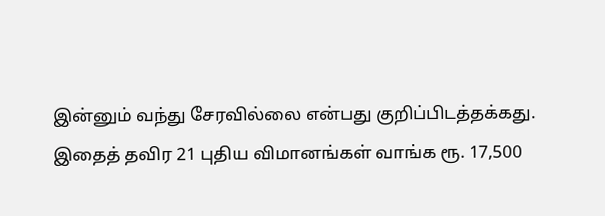இன்னும் வந்து சேரவில்லை என்பது குறிப்பிடத்தக்கது.
இதைத் தவிர 21 புதிய விமானங்கள் வாங்க ரூ. 17,500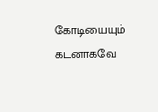கோடியையும் கடனாகவே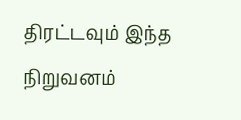திரட்டவும் இந்த நிறுவனம்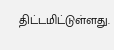திட்டமிட்டுள்ளது.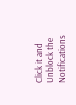Click it and Unblock the Notifications